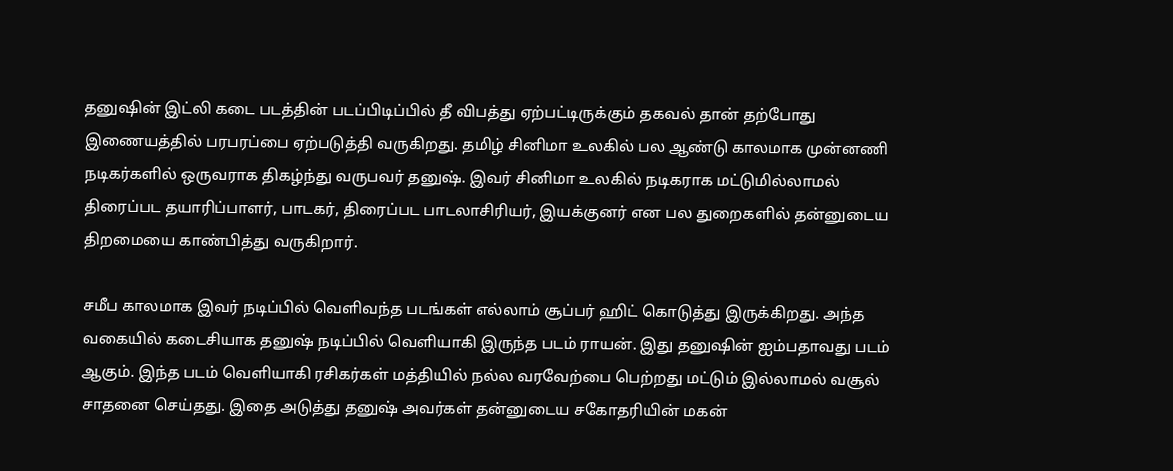தனுஷின் இட்லி கடை படத்தின் படப்பிடிப்பில் தீ விபத்து ஏற்பட்டிருக்கும் தகவல் தான் தற்போது இணையத்தில் பரபரப்பை ஏற்படுத்தி வருகிறது. தமிழ் சினிமா உலகில் பல ஆண்டு காலமாக முன்னணி நடிகர்களில் ஒருவராக திகழ்ந்து வருபவர் தனுஷ். இவர் சினிமா உலகில் நடிகராக மட்டுமில்லாமல் திரைப்பட தயாரிப்பாளர், பாடகர், திரைப்பட பாடலாசிரியர், இயக்குனர் என பல துறைகளில் தன்னுடைய திறமையை காண்பித்து வருகிறார்.

சமீப காலமாக இவர் நடிப்பில் வெளிவந்த படங்கள் எல்லாம் சூப்பர் ஹிட் கொடுத்து இருக்கிறது. அந்த வகையில் கடைசியாக தனுஷ் நடிப்பில் வெளியாகி இருந்த படம் ராயன். இது தனுஷின் ஐம்பதாவது படம் ஆகும். இந்த படம் வெளியாகி ரசிகர்கள் மத்தியில் நல்ல வரவேற்பை பெற்றது மட்டும் இல்லாமல் வசூல் சாதனை செய்தது. இதை அடுத்து தனுஷ் அவர்கள் தன்னுடைய சகோதரியின் மகன்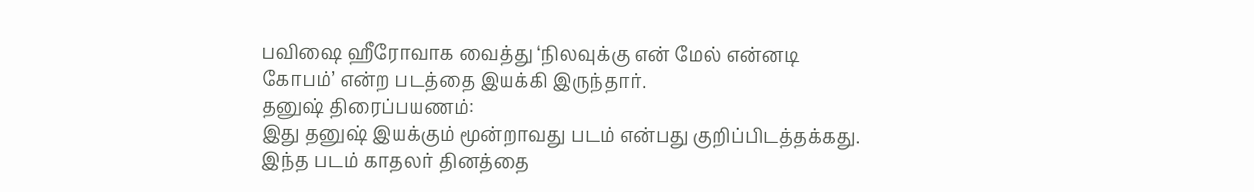பவிஷை ஹீரோவாக வைத்து ‘நிலவுக்கு என் மேல் என்னடி கோபம்’ என்ற படத்தை இயக்கி இருந்தார்.
தனுஷ் திரைப்பயணம்:
இது தனுஷ் இயக்கும் மூன்றாவது படம் என்பது குறிப்பிடத்தக்கது. இந்த படம் காதலர் தினத்தை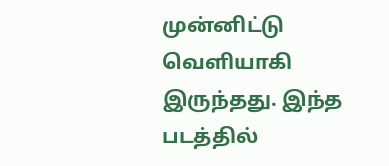முன்னிட்டு வெளியாகி இருந்தது. இந்த படத்தில்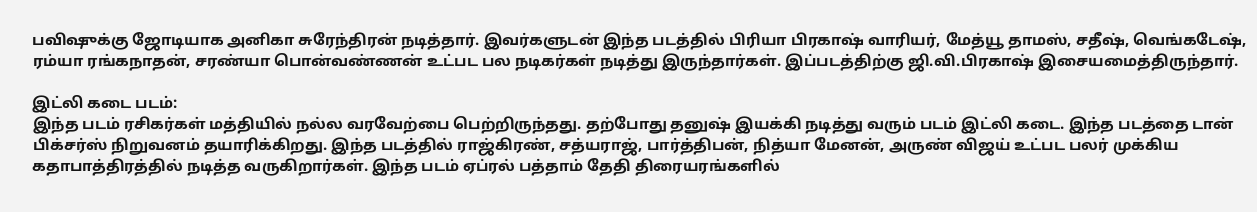பவிஷுக்கு ஜோடியாக அனிகா சுரேந்திரன் நடித்தார். இவர்களுடன் இந்த படத்தில் பிரியா பிரகாஷ் வாரியர், மேத்யூ தாமஸ், சதீஷ், வெங்கடேஷ், ரம்யா ரங்கநாதன், சரண்யா பொன்வண்ணன் உட்பட பல நடிகர்கள் நடித்து இருந்தார்கள். இப்படத்திற்கு ஜி.வி.பிரகாஷ் இசையமைத்திருந்தார்.

இட்லி கடை படம்:
இந்த படம் ரசிகர்கள் மத்தியில் நல்ல வரவேற்பை பெற்றிருந்தது. தற்போது தனுஷ் இயக்கி நடித்து வரும் படம் இட்லி கடை. இந்த படத்தை டான் பிக்சர்ஸ் நிறுவனம் தயாரிக்கிறது. இந்த படத்தில் ராஜ்கிரண், சத்யராஜ், பார்த்திபன், நித்யா மேனன், அருண் விஜய் உட்பட பலர் முக்கிய கதாபாத்திரத்தில் நடித்த வருகிறார்கள். இந்த படம் ஏப்ரல் பத்தாம் தேதி திரையரங்களில்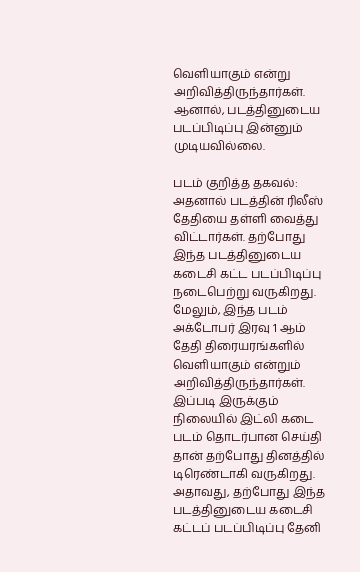வெளியாகும் என்று அறிவித்திருந்தார்கள். ஆனால், படத்தினுடைய படப்பிடிப்பு இன்னும் முடியவில்லை.

படம் குறித்த தகவல்:
அதனால் படத்தின் ரிலீஸ் தேதியை தள்ளி வைத்து விட்டார்கள். தற்போது இந்த படத்தினுடைய கடைசி கட்ட படப்பிடிப்பு நடைபெற்று வருகிறது. மேலும், இந்த படம் அக்டோபர் இரவு 1 ஆம் தேதி திரையரங்களில் வெளியாகும் என்றும் அறிவித்திருந்தார்கள். இப்படி இருக்கும் நிலையில் இட்லி கடை படம் தொடர்பான செய்தி தான் தற்போது தினத்தில் டிரெண்டாகி வருகிறது. அதாவது, தற்போது இந்த படத்தினுடைய கடைசி கட்டப் படப்பிடிப்பு தேனி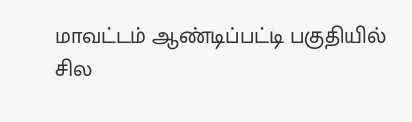மாவட்டம் ஆண்டிப்பட்டி பகுதியில் சில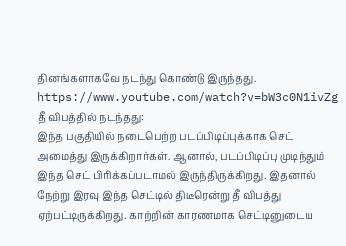தினங்களாகவே நடந்து கொண்டு இருந்தது.
https://www.youtube.com/watch?v=bW3c0N1ivZg
தீ விபத்தில் நடந்தது:
இந்த பகுதியில் நடைபெற்ற படப்பிடிப்புக்காக செட் அமைத்து இருக்கிறார்கள். ஆனால், படப்பிடிப்பு முடிந்தும் இந்த செட் பிரிக்கப்படாமல் இருந்திருக்கிறது. இதனால் நேற்று இரவு இந்த செட்டில் திடீரென்று தீ விபத்து ஏற்பட்டிருக்கிறது. காற்றின் காரணமாக செட்டினுடைய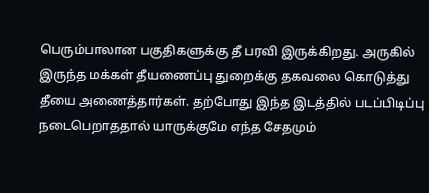பெரும்பாலான பகுதிகளுக்கு தீ பரவி இருக்கிறது. அருகில் இருந்த மக்கள் தீயணைப்பு துறைக்கு தகவலை கொடுத்து தீயை அணைத்தார்கள். தற்போது இந்த இடத்தில் படப்பிடிப்பு நடைபெறாததால் யாருக்குமே எந்த சேதமும்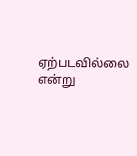ஏற்படவில்லை என்று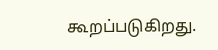கூறப்படுகிறது.